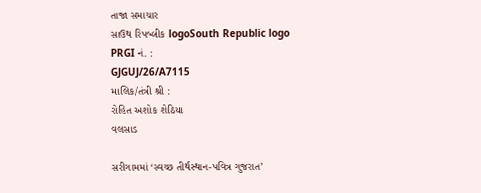તાજા સમાચાર
સાઉથ રિપબ્લીક logoSouth Republic logo
PRGI નં. :
GJGUJ/26/A7115
માલિક/તંત્રી શ્રી :
રોહિત અશોક શેઠિયા
વલસાડ

સરીગામમાં ‘સ્વચ્છ તીર્થસ્થાન-પવિત્ર ગુજરાત’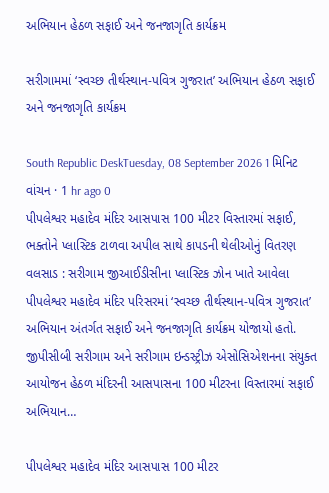અભિયાન હેઠળ સફાઈ અને જનજાગૃતિ કાર્યક્રમ

સરીગામમાં ‘સ્વચ્છ તીર્થસ્થાન-પવિત્ર ગુજરાત’ અભિયાન હેઠળ સફાઈ અને જનજાગૃતિ કાર્યક્રમ

South Republic DeskTuesday, 08 September 2026 1 મિનિટ વાંચન · 1 hr ago 0
પીપલેશ્વર મહાદેવ મંદિર આસપાસ 100 મીટર વિસ્તારમાં સફાઈ, ભક્તોને પ્લાસ્ટિક ટાળવા અપીલ સાથે કાપડની થેલીઓનું વિતરણ વલસાડ : સરીગામ જીઆઈડીસીના પ્લાસ્ટિક ઝોન ખાતે આવેલા પીપલેશ્વર મહાદેવ મંદિર પરિસરમાં ‘સ્વચ્છ તીર્થસ્થાન-પવિત્ર ગુજરાત’ અભિયાન અંતર્ગત સફાઈ અને જનજાગૃતિ કાર્યક્રમ યોજાયો હતો. જીપીસીબી સરીગામ અને સરીગામ ઇન્ડસ્ટ્રીઝ એસોસિએશનના સંયુક્ત આયોજન હેઠળ મંદિરની આસપાસના 100 મીટરના વિસ્તારમાં સફાઈ અભિયાન…

પીપલેશ્વર મહાદેવ મંદિર આસપાસ 100 મીટર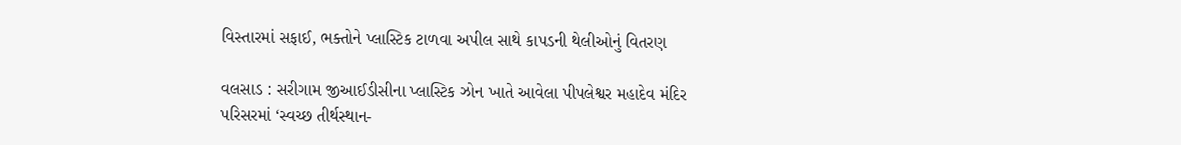વિસ્તારમાં સફાઈ, ભક્તોને પ્લાસ્ટિક ટાળવા અપીલ સાથે કાપડની થેલીઓનું વિતરણ

વલસાડ : સરીગામ જીઆઈડીસીના પ્લાસ્ટિક ઝોન ખાતે આવેલા પીપલેશ્વર મહાદેવ મંદિર પરિસરમાં ‘સ્વચ્છ તીર્થસ્થાન-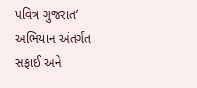પવિત્ર ગુજરાત’ અભિયાન અંતર્ગત સફાઈ અને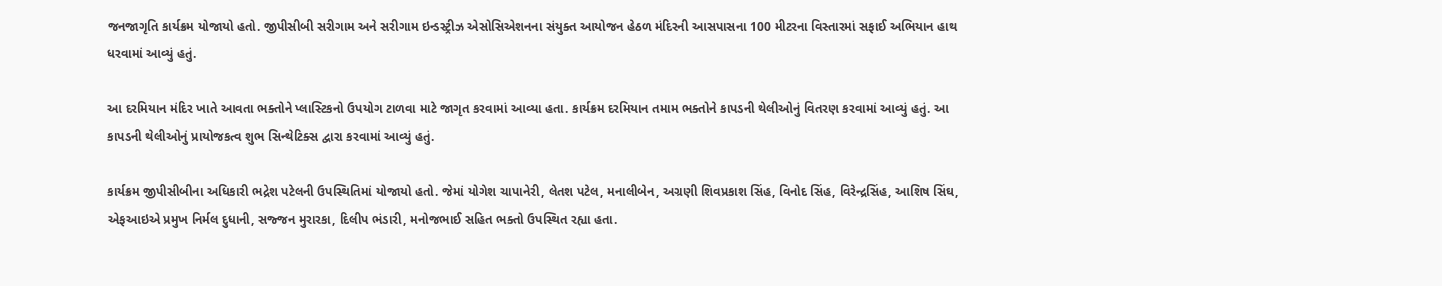જનજાગૃતિ કાર્યક્રમ યોજાયો હતો. જીપીસીબી સરીગામ અને સરીગામ ઇન્ડસ્ટ્રીઝ એસોસિએશનના સંયુક્ત આયોજન હેઠળ મંદિરની આસપાસના 100 મીટરના વિસ્તારમાં સફાઈ અભિયાન હાથ ધરવામાં આવ્યું હતું.

આ દરમિયાન મંદિર ખાતે આવતા ભક્તોને પ્લાસ્ટિકનો ઉપયોગ ટાળવા માટે જાગૃત કરવામાં આવ્યા હતા. કાર્યક્રમ દરમિયાન તમામ ભક્તોને કાપડની થેલીઓનું વિતરણ કરવામાં આવ્યું હતું. આ કાપડની થેલીઓનું પ્રાયોજકત્વ શુભ સિન્થેટિક્સ દ્વારા કરવામાં આવ્યું હતું.

કાર્યક્રમ જીપીસીબીના અધિકારી ભદ્રેશ પટેલની ઉપસ્થિતિમાં યોજાયો હતો. જેમાં યોગેશ ચાપાનેરી, લેતશ પટેલ, મનાલીબેન, અગ્રણી શિવપ્રકાશ સિંહ, વિનોદ સિંહ, વિરેન્દ્રસિંહ, આશિષ સિંઘ, એફઆઇએ પ્રમુખ નિર્મલ દુધાની, સજ્જન મુરારકા, દિલીપ ભંડારી, મનોજભાઈ સહિત ભક્તો ઉપસ્થિત રહ્યા હતા.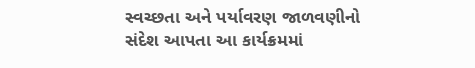સ્વચ્છતા અને પર્યાવરણ જાળવણીનો સંદેશ આપતા આ કાર્યક્રમમાં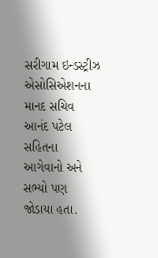સરીગામ ઇન્ડસ્ટ્રીઝ એસોસિએશનના માનદ સચિવ આનંદ પટેલ સહિતના આગેવાનો અને સભ્યો પણ જોડાયા હતા.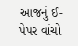આજનું ઈ-પેપર વાંચો